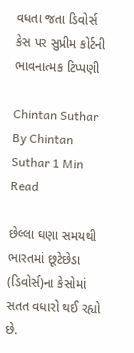વધતા જતા ડિવોર્સ કેસ પર સુપ્રીમ કોર્ટની ભાવનાત્મક ટિપ્પણી

Chintan Suthar
By Chintan Suthar 1 Min Read

છેલ્લા ઘણા સમયથી ભારતમાં છૂટેછેડા (ડિવોર્સ)ના કેસોમાં સતત વધારો થઈ રહ્યો છે.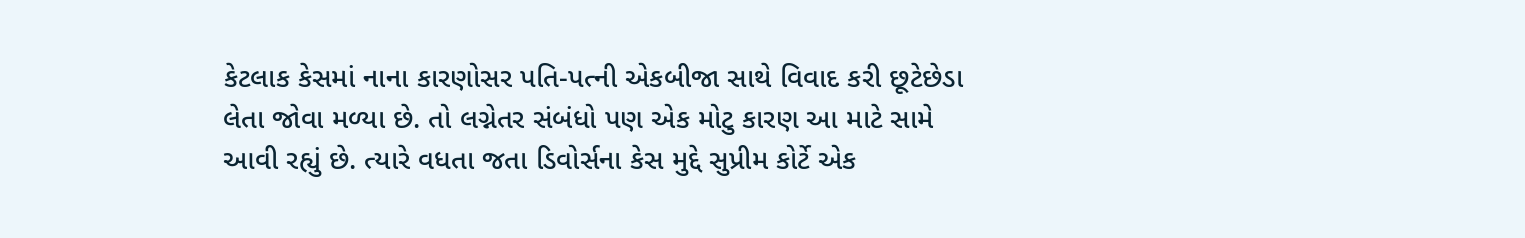કેટલાક કેસમાં નાના કારણોસર પતિ-પત્ની એકબીજા સાથે વિવાદ કરી છૂટેછેડા લેતા જોવા મળ્યા છે. તો લગ્નેતર સંબંધો પણ એક મોટુ કારણ આ માટે સામે આવી રહ્યું છે. ત્યારે વધતા જતા ડિવોર્સના કેસ મુદ્દે સુપ્રીમ કોર્ટે એક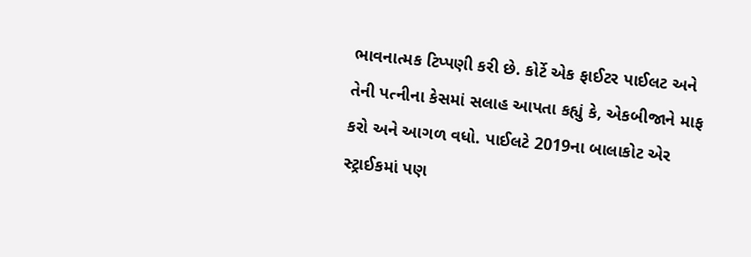ભાવનાત્મક ટિપ્પણી કરી છે. કોર્ટે એક ફાઈટર પાઈલટ અને તેની પત્નીના કેસમાં સલાહ આપતા કહ્યું કે, એકબીજાને માફ કરો અને આગળ વધો. પાઈલટે 2019ના બાલાકોટ એર સ્ટ્રાઈકમાં પણ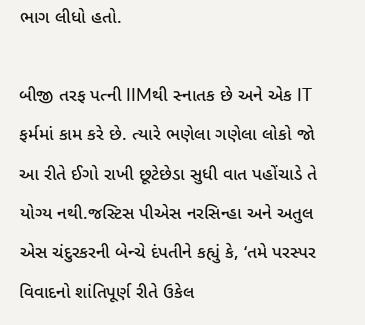ભાગ લીધો હતો.

બીજી તરફ પત્ની IIMથી સ્નાતક છે અને એક IT ફર્મમાં કામ કરે છે. ત્યારે ભણેલા ગણેલા લોકો જો આ રીતે ઈગો રાખી છૂટેછેડા સુધી વાત પહોંચાડે તે યોગ્ય નથી.જસ્ટિસ પીએસ નરસિન્હા અને અતુલ એસ ચંદુરકરની બેન્ચે દંપતીને કહ્યું કે, ‘તમે પરસ્પર વિવાદનો શાંતિપૂર્ણ રીતે ઉકેલ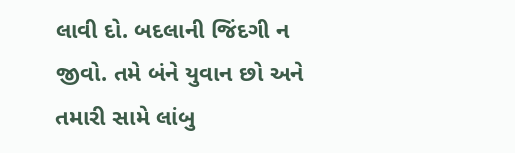લાવી દો. બદલાની જિંદગી ન જીવો. તમે બંને યુવાન છો અને તમારી સામે લાંબુ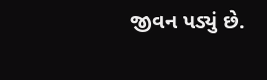જીવન પડ્યું છે.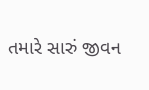તમારે સારું જીવન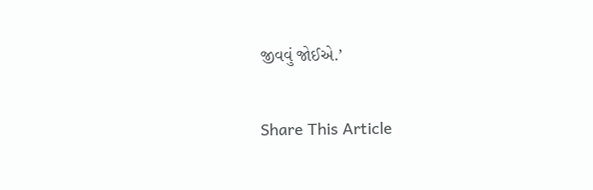જીવવું જોઈએ.’

Share This Article